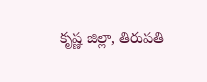కృష్ణ జిల్లా, తిరుపతి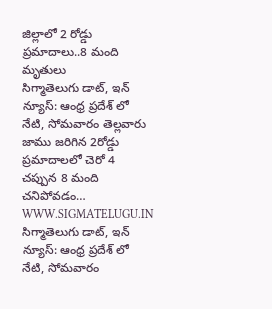జిల్లాలో 2 రోడ్డు ప్రమాదాలు..8 మంది మృతులు
సిగ్మాతెలుగు డాట్, ఇన్ న్యూస్: ఆంధ్ర ప్రదేశ్ లో నేటి, సోమవారం తెల్లవారు జాము జరిగిన 2రోడ్డు ప్రమాదాలలో చెరో 4 చప్పున 8 మంది చనిపోవడం…
WWW.SIGMATELUGU.IN
సిగ్మాతెలుగు డాట్, ఇన్ న్యూస్: ఆంధ్ర ప్రదేశ్ లో నేటి, సోమవారం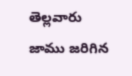తెల్లవారు జాము జరిగిన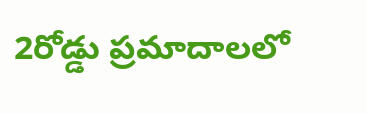2రోడ్డు ప్రమాదాలలో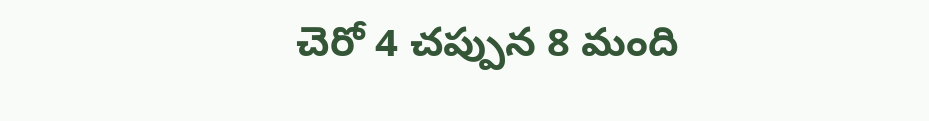చెరో 4 చప్పున 8 మంది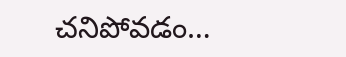చనిపోవడం…